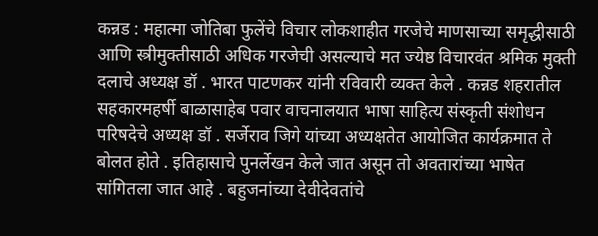कन्नड : महात्मा जोतिबा फुलेंचे विचार लोकशाहीत गरजेचे माणसाच्या समृद्धीसाठी आणि स्त्रीमुक्तीसाठी अधिक गरजेची असल्याचे मत ज्येष्ठ विचारवंत श्रमिक मुक्ती दलाचे अध्यक्ष डॉ . भारत पाटणकर यांनी रविवारी व्यक्त केले . कन्नड शहरातील सहकारमहर्षी बाळासाहेब पवार वाचनालयात भाषा साहित्य संस्कृती संशोधन परिषदेचे अध्यक्ष डॉ . सर्जेराव जिगे यांच्या अध्यक्षतेत आयोजित कार्यक्रमात ते बोलत होते . इतिहासाचे पुनर्लेखन केले जात असून तो अवतारांच्या भाषेत सांगितला जात आहे . बहुजनांच्या देवीदेवतांचे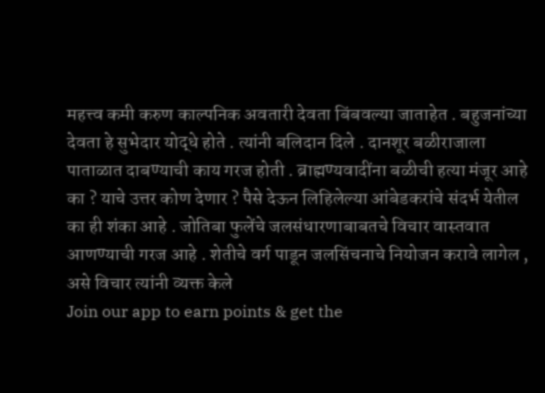महत्त्व कमी करुण काल्पनिक अवतारी देवता बिंबवल्या जाताहेत . बहुजनांच्या देवता हे सुभेदार योद्धे होते . त्यांनी बलिदान दिले . दानशूर बळीराजाला पाताळात दाबण्याची काय गरज होती . ब्राह्मण्यवादींना बळीची हत्या मंजूर आहे का ? याचे उत्तर कोण देणार ? पैसे देऊन लिहिलेल्या आंबेडकरांचे संदर्भ येतील का ही शंका आहे . जोतिबा फुलेंचे जलसंधारणाबाबतचे विचार वास्तवात आणण्याची गरज आहे . शेतीचे वर्ग पाडून जलसिंचनाचे नियोजन करावे लागेल , असे विचार त्यांनी व्यक्त केले
Join our app to earn points & get the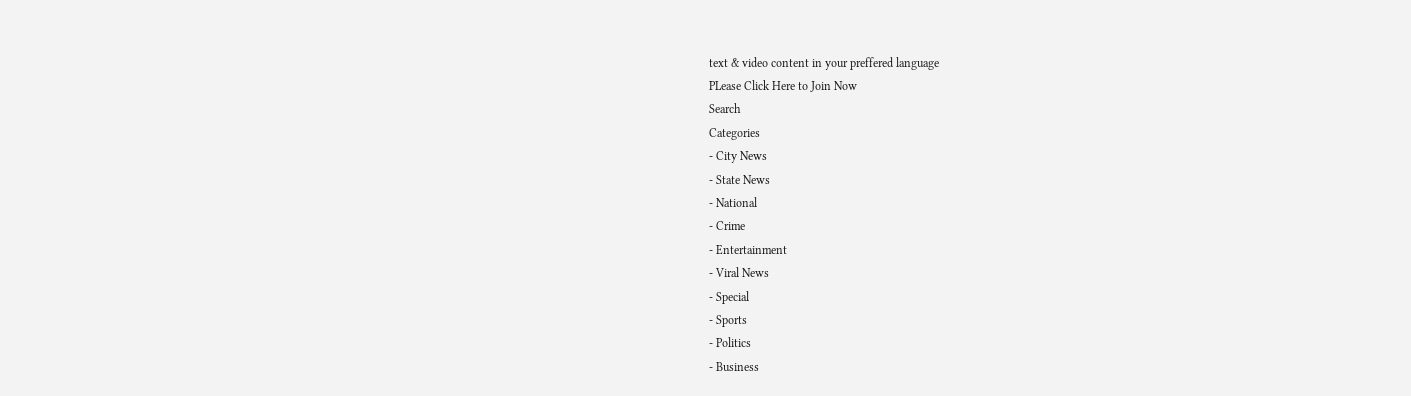text & video content in your preffered language
PLease Click Here to Join Now
Search
Categories
- City News
- State News
- National
- Crime
- Entertainment
- Viral News
- Special
- Sports
- Politics
- Business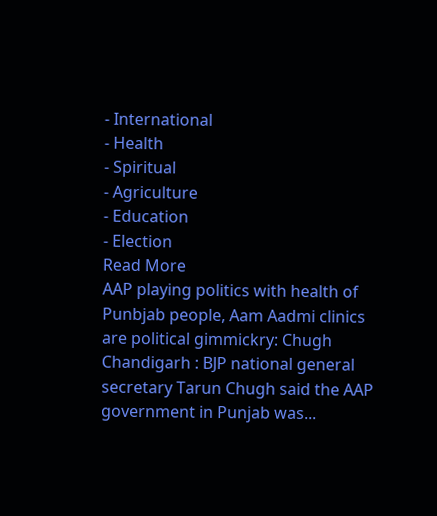- International
- Health
- Spiritual
- Agriculture
- Education
- Election
Read More
AAP playing politics with health of Punbjab people, Aam Aadmi clinics are political gimmickry: Chugh
Chandigarh : BJP national general secretary Tarun Chugh said the AAP government in Punjab was...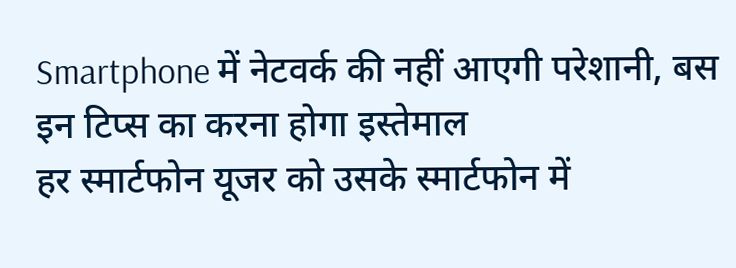Smartphone में नेटवर्क की नहीं आएगी परेशानी, बस इन टिप्स का करना होगा इस्तेमाल
हर स्मार्टफोन यूजर को उसके स्मार्टफोन में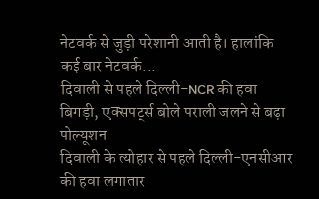नेटवर्क से जुड़ी परेशानी आती है। हालांकि कई बार नेटवर्क...
दिवाली से पहले दिल्ली-NCR की हवा बिगड़ी, एक्सपर्ट्स बोले पराली जलने से बढ़ा पोल्यूशन
दिवाली के त्योहार से पहले दिल्ली-एनसीआर की हवा लगातार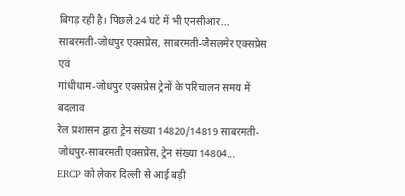बिगड़ रही है। पिछले 24 घंटे में भी एनसीआर...
साबरमती-जोधपुर एक्सप्रेस, साबरमती-जैसलमेर एक्सप्रेस एवं
गांधीधाम-जोधपुर एक्सप्रेस ट्रेनों के परिचालन समय में बदलाव
रेल प्रशासन द्वारा ट्रेन संख्या 14820/14819 साबरमती-जोधपुर-साबरमती एक्सप्रेस, ट्रेन संख्या 14804...
ERCP को लेकर दिल्ली से आई बड़ी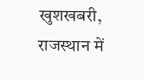खुशखबरी, राजस्थान में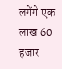लगेंगे एक लाख 60 हजार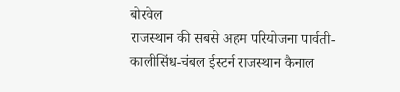बोरवेल
राजस्थान की सबसे अहम परियोजना पार्वती-कालीसिंध-चंबल ईस्टर्न राजस्थान कैनाल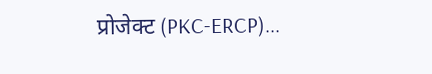प्रोजेक्ट (PKC-ERCP)...